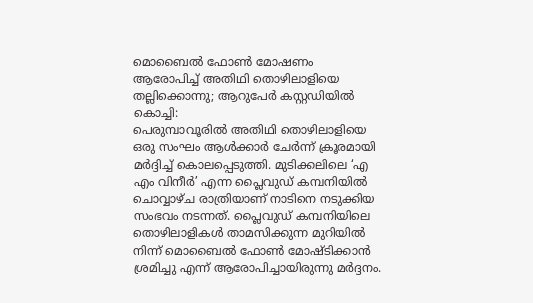മൊബൈൽ ഫോൺ മോഷണം ആരോപിച്ച് അതിഥി തൊഴിലാളിയെ തല്ലിക്കൊന്നു; ആറുപേർ കസ്റ്റഡിയിൽ
കൊച്ചി:
പെരുമ്പാവൂരിൽ അതിഥി തൊഴിലാളിയെ ഒരു സംഘം ആൾക്കാർ ചേർന്ന് ക്രൂരമായി മർദ്ദിച്ച് കൊലപ്പെടുത്തി. മുടിക്കലിലെ ‘എ എം വിനീർ’ എന്ന പ്ലൈവുഡ് കമ്പനിയിൽ ചൊവ്വാഴ്ച രാത്രിയാണ് നാടിനെ നടുക്കിയ സംഭവം നടന്നത്. പ്ലൈവുഡ് കമ്പനിയിലെ തൊഴിലാളികൾ താമസിക്കുന്ന മുറിയിൽ നിന്ന് മൊബൈൽ ഫോൺ മോഷ്ടിക്കാൻ ശ്രമിച്ചു എന്ന് ആരോപിച്ചായിരുന്നു മർദ്ദനം.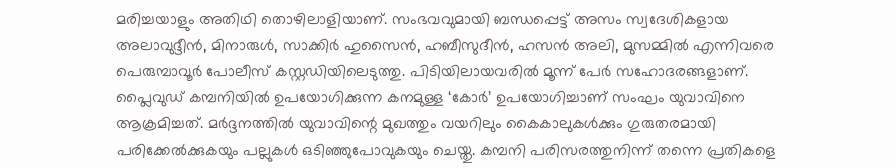മരിച്ചയാളും അതിഥി തൊഴിലാളിയാണ്. സംഭവവുമായി ബന്ധപ്പെട്ട് അസം സ്വദേശികളായ അലാവുദ്ദീൻ, മിനാരുൾ, സാക്കിർ ഹുസൈൻ, ഹബീസുദീൻ, ഹസൻ അലി, മുസമ്മിൽ എന്നിവരെ പെരുമ്പാവൂർ പോലീസ് കസ്റ്റഡിയിലെടുത്തു. പിടിയിലായവരിൽ മൂന്ന് പേർ സഹോദരങ്ങളാണ്.
പ്ലൈവുഡ് കമ്പനിയിൽ ഉപയോഗിക്കുന്ന കനമുള്ള ‘കോർ’ ഉപയോഗിച്ചാണ് സംഘം യുവാവിനെ ആക്രമിച്ചത്. മർദ്ദനത്തിൽ യുവാവിന്റെ മുഖത്തും വയറിലും കൈകാലുകൾക്കും ഗുരുതരമായി പരിക്കേൽക്കുകയും പല്ലുകൾ ഒടിഞ്ഞുപോവുകയും ചെയ്തു. കമ്പനി പരിസരത്തുനിന്ന് തന്നെ പ്രതികളെ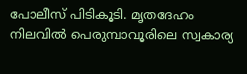പോലീസ് പിടികൂടി. മൃതദേഹം നിലവിൽ പെരുമ്പാവൂരിലെ സ്വകാര്യ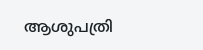ആശുപത്രി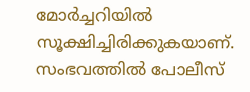മോർച്ചറിയിൽ സൂക്ഷിച്ചിരിക്കുകയാണ്. സംഭവത്തിൽ പോലീസ്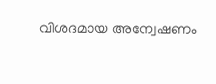വിശദമായ അന്വേഷണം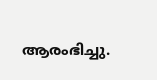ആരംഭിച്ചു.